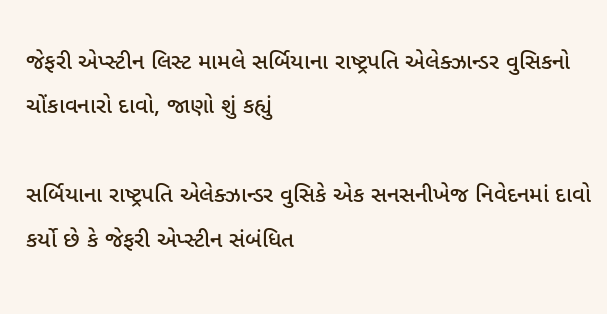જેફરી એપ્સ્ટીન લિસ્ટ મામલે સર્બિયાના રાષ્ટ્રપતિ એલેક્ઝાન્ડર વુસિકનો ચોંકાવનારો દાવો, જાણો શું કહ્યું

સર્બિયાના રાષ્ટ્રપતિ એલેક્ઝાન્ડર વુસિકે એક સનસનીખેજ નિવેદનમાં દાવો કર્યો છે કે જેફરી એપ્સ્ટીન સંબંધિત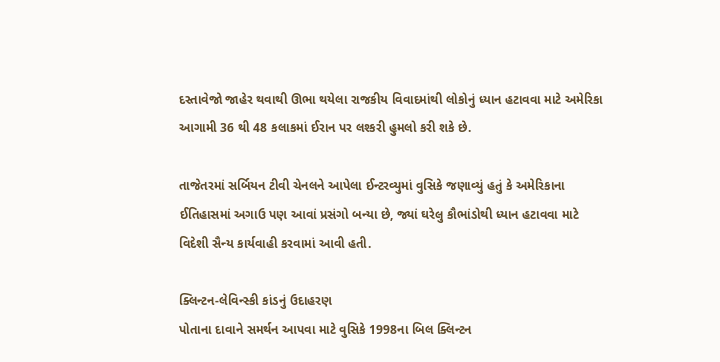દસ્તાવેજો જાહેર થવાથી ઊભા થયેલા રાજકીય વિવાદમાંથી લોકોનું ધ્યાન હટાવવા માટે અમેરિકા આગામી 36 થી 48 કલાકમાં ઈરાન પર લશ્કરી હુમલો કરી શકે છે.

તાજેતરમાં સર્બિયન ટીવી ચેનલને આપેલા ઈન્ટરવ્યુમાં વુસિકે જણાવ્યું હતું કે અમેરિકાના ઈતિહાસમાં અગાઉ પણ આવાં પ્રસંગો બન્યા છે, જ્યાં ઘરેલુ કૌભાંડોથી ધ્યાન હટાવવા માટે વિદેશી સૈન્ય કાર્યવાહી કરવામાં આવી હતી.

ક્લિન્ટન-લેવિન્સ્કી કાંડનું ઉદાહરણ
પોતાના દાવાને સમર્થન આપવા માટે વુસિકે 1998ના બિલ ક્લિન્ટન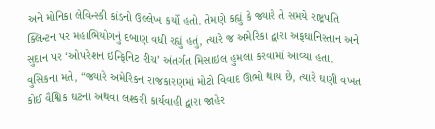અને મોનિકા લેવિન્સ્કી કાંડનો ઉલ્લેખ કર્યો હતો. તેમણે કહ્યું કે જ્યારે તે સમયે રાષ્ટ્રપતિ ક્લિન્ટન પર મહાભિયોગનું દબાણ વધી રહ્યું હતું, ત્યારે જ અમેરિકા દ્વારા અફઘાનિસ્તાન અને સુદાન પર ‘ઓપરેશન ઇન્ફિનિટ રીચ’ અંતર્ગત મિસાઇલ હુમલા કરવામાં આવ્યા હતા. વુસિકના મતે, “જ્યારે અમેરિકન રાજકારણમાં મોટો વિવાદ ઊભો થાય છે, ત્યારે ઘણી વખત કોઈ વૈશ્વિક ઘટના અથવા લશ્કરી કાર્યવાહી દ્વારા જાહેર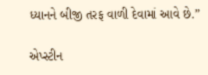ધ્યાનને બીજી તરફ વાળી દેવામાં આવે છે.”

એપ્સ્ટીન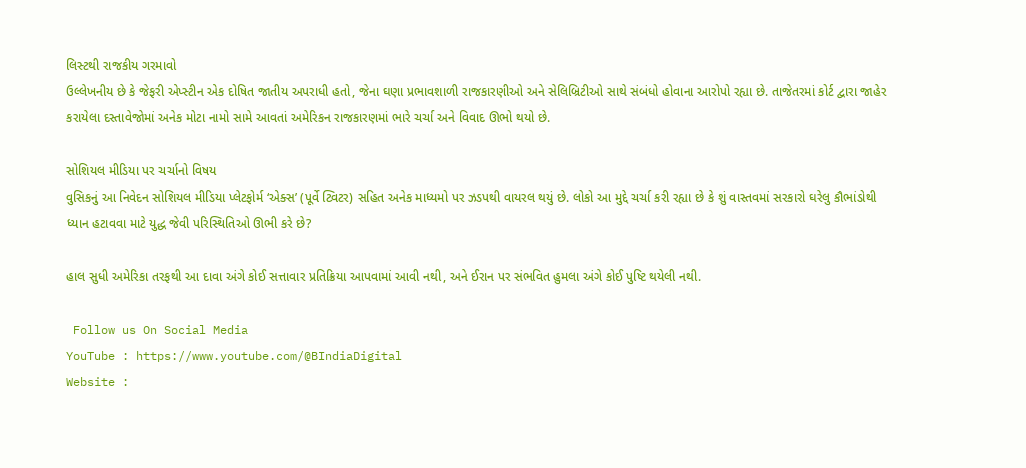લિસ્ટથી રાજકીય ગરમાવો
ઉલ્લેખનીય છે કે જેફરી એપ્સ્ટીન એક દોષિત જાતીય અપરાધી હતો, જેના ઘણા પ્રભાવશાળી રાજકારણીઓ અને સેલિબ્રિટીઓ સાથે સંબંધો હોવાના આરોપો રહ્યા છે. તાજેતરમાં કોર્ટ દ્વારા જાહેર કરાયેલા દસ્તાવેજોમાં અનેક મોટા નામો સામે આવતાં અમેરિકન રાજકારણમાં ભારે ચર્ચા અને વિવાદ ઊભો થયો છે.

સોશિયલ મીડિયા પર ચર્ચાનો વિષય
વુસિકનું આ નિવેદન સોશિયલ મીડિયા પ્લેટફોર્મ ‘એક્સ’ (પૂર્વે ટ્વિટર) સહિત અનેક માધ્યમો પર ઝડપથી વાયરલ થયું છે. લોકો આ મુદ્દે ચર્ચા કરી રહ્યા છે કે શું વાસ્તવમાં સરકારો ઘરેલુ કૌભાંડોથી ધ્યાન હટાવવા માટે યુદ્ધ જેવી પરિસ્થિતિઓ ઊભી કરે છે?

હાલ સુધી અમેરિકા તરફથી આ દાવા અંગે કોઈ સત્તાવાર પ્રતિક્રિયા આપવામાં આવી નથી, અને ઈરાન પર સંભવિત હુમલા અંગે કોઈ પુષ્ટિ થયેલી નથી.

 Follow us On Social Media
YouTube : https://www.youtube.com/@BIndiaDigital
Website :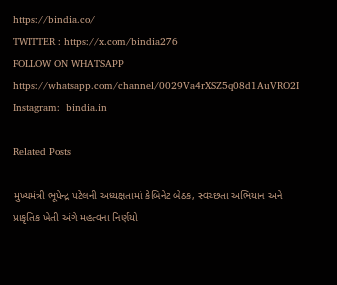https://bindia.co/
TWITTER : https://x.com/bindia276
FOLLOW ON WHATSAPP  https://whatsapp.com/channel/0029Va4rXSZ5q08d1AuVRO2I
Instagram:  bindia.in

Related Posts

મુખ્યમંત્રી ભૂપેન્દ્ર પટેલની અધ્યક્ષતામાં કેબિનેટ બેઠક, સ્વચ્છતા અભિયાન અને પ્રાકૃતિક ખેતી અંગે મહત્વના નિર્ણયો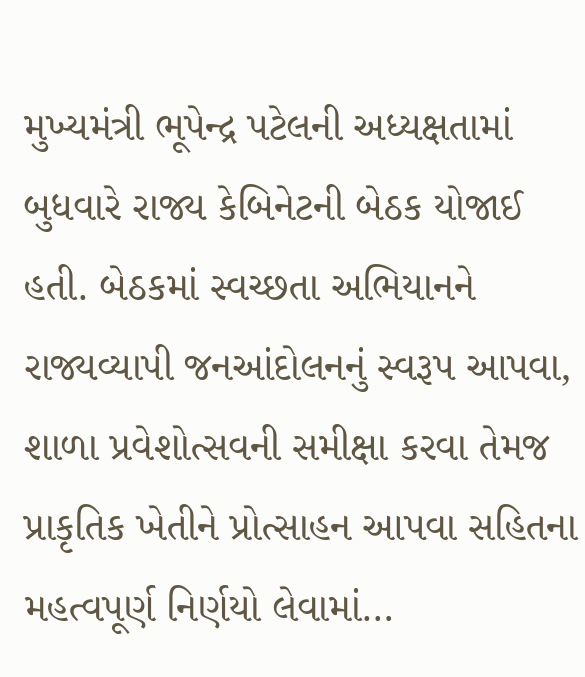મુખ્યમંત્રી ભૂપેન્દ્ર પટેલની અધ્યક્ષતામાં બુધવારે રાજ્ય કેબિનેટની બેઠક યોજાઈ હતી. બેઠકમાં સ્વચ્છતા અભિયાનને રાજ્યવ્યાપી જનઆંદોલનનું સ્વરૂપ આપવા, શાળા પ્રવેશોત્સવની સમીક્ષા કરવા તેમજ પ્રાકૃતિક ખેતીને પ્રોત્સાહન આપવા સહિતના મહત્વપૂર્ણ નિર્ણયો લેવામાં…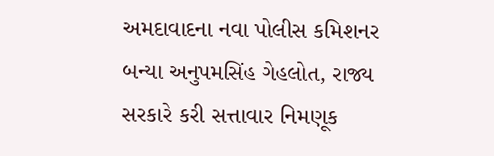અમદાવાદના નવા પોલીસ કમિશનર બન્યા અનુપમસિંહ ગેહલોત, રાજ્ય સરકારે કરી સત્તાવાર નિમણૂક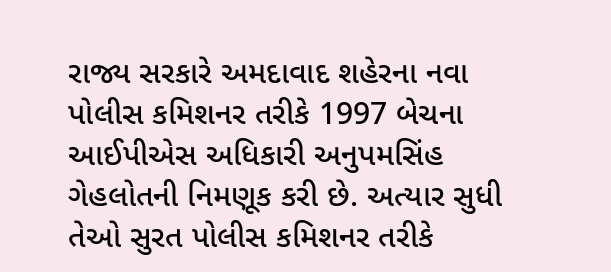રાજ્ય સરકારે અમદાવાદ શહેરના નવા પોલીસ કમિશનર તરીકે 1997 બેચના આઈપીએસ અધિકારી અનુપમસિંહ ગેહલોતની નિમણૂક કરી છે. અત્યાર સુધી તેઓ સુરત પોલીસ કમિશનર તરીકે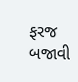ફરજ બજાવી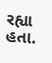રહ્યા હતા.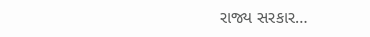રાજ્ય સરકાર…